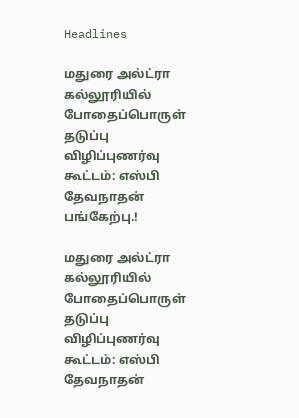Headlines

மதுரை அல்ட்ரா கல்லூரியில் போதைப்பொருள் தடுப்பு விழிப்புணர்வு கூட்டம்: எஸ்பி தேவநாதன் பங்கேற்பு.!

மதுரை அல்ட்ரா கல்லூரியில் போதைப்பொருள் தடுப்பு விழிப்புணர்வு கூட்டம்: எஸ்பி தேவநாதன்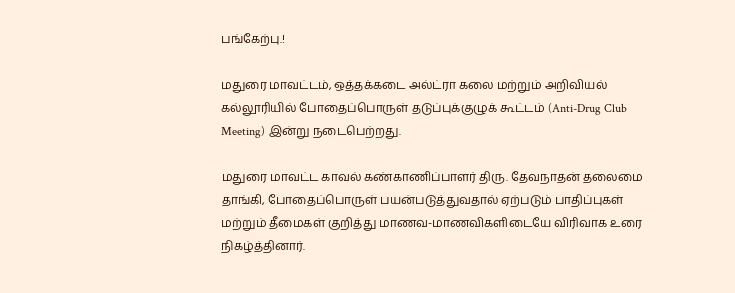பங்கேற்பு.!

மதுரை மாவட்டம், ஒத்தக்கடை அல்ட்ரா கலை மற்றும் அறிவியல் கல்லூரியில் போதைப்பொருள் தடுப்புக்குழுக் கூட்டம் (Anti-Drug Club Meeting) இன்று நடைபெற்றது.

மதுரை மாவட்ட காவல் கண்காணிப்பாளர் திரு. தேவநாதன் தலைமை தாங்கி, போதைப்பொருள் பயன்படுத்துவதால் ஏற்படும் பாதிப்புகள் மற்றும் தீமைகள் குறித்து மாணவ-மாணவிகளிடையே விரிவாக உரை நிகழ்த்தினார்.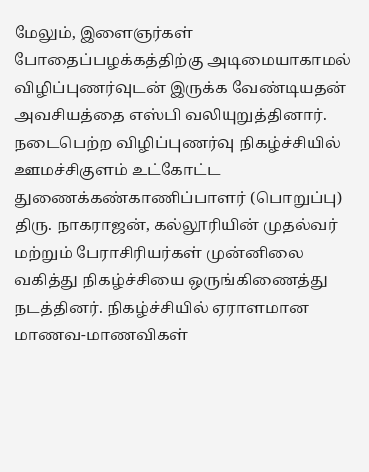மேலும், இளைஞர்கள் போதைப்பழக்கத்திற்கு அடிமையாகாமல் விழிப்புணர்வுடன் இருக்க வேண்டியதன் அவசியத்தை எஸ்பி வலியுறுத்தினார். நடைபெற்ற விழிப்புணர்வு நிகழ்ச்சியில் ஊமச்சிகுளம் உட்கோட்ட துணைக்கண்காணிப்பாளர் (பொறுப்பு) திரு. நாகராஜன், கல்லூரியின் முதல்வர் மற்றும் பேராசிரியர்கள் முன்னிலை வகித்து நிகழ்ச்சியை ஒருங்கிணைத்து நடத்தினர். நிகழ்ச்சியில் ஏராளமான மாணவ-மாணவிகள்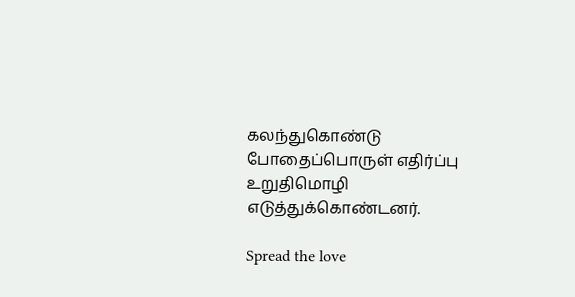கலந்துகொண்டு போதைப்பொருள் எதிர்ப்பு உறுதிமொழி எடுத்துக்கொண்டனர்.

Spread the love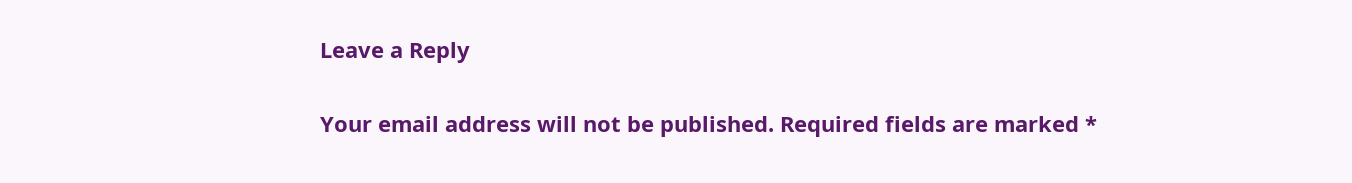Leave a Reply

Your email address will not be published. Required fields are marked *